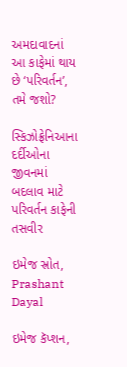અમદાવાદનાં આ કાફેમાં થાય છે ‘પરિવર્તન’, તમે જશો?

સ્કિઝોફ્રેનિઆના દર્દીઓના જીવનમાં બદલાવ માટે પરિવર્તન કાફેની તસવીર

ઇમેજ સ્રોત, Prashant Dayal

ઇમેજ કૅપ્શન,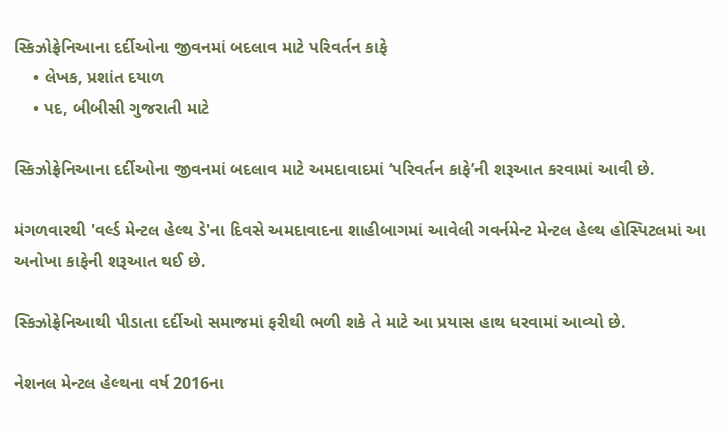સ્કિઝોફ્રેનિઆના દર્દીઓના જીવનમાં બદલાવ માટે પરિવર્તન કાફે
    • લેખક, પ્રશાંત દયાળ
    • પદ, બીબીસી ગુજરાતી માટે

સ્કિઝોફ્રેનિઆના દર્દીઓના જીવનમાં બદલાવ માટે અમદાવાદમાં ‘પરિવર્તન કાફે’ની શરૂઆત કરવામાં આવી છે.

મંગળવારથી 'વર્લ્ડ મેન્ટલ હેલ્થ ડે'ના દિવસે અમદાવાદના શાહીબાગમાં આવેલી ગવર્નમેન્ટ મેન્ટલ હેલ્થ હોસ્પિટલમાં આ અનોખા કાફેની શરૂઆત થઈ છે.

સ્કિઝોફ્રેનિઆથી પીડાતા દર્દીઓ સમાજમાં ફરીથી ભળી શકે તે માટે આ પ્રયાસ હાથ ધરવામાં આવ્યો છે.

નેશનલ મેન્ટલ હેલ્થના વર્ષ 2016ના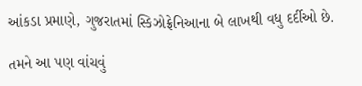આંકડા પ્રમાણે, ગુજરાતમાં સ્કિઝોફ્રેનિઆના બે લાખથી વધુ દર્દીઓ છે.

તમને આ પણ વાંચવું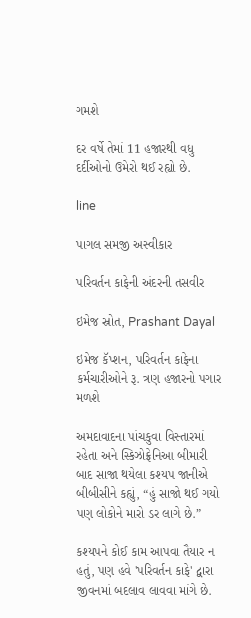ગમશે

દર વર્ષે તેમાં 11 હજારથી વધુ દર્દીઓનો ઉમેરો થઈ રહ્યો છે.

line

પાગલ સમજી અસ્વીકાર

પરિવર્તન કાફેની અંદરની તસવીર

ઇમેજ સ્રોત, Prashant Dayal

ઇમેજ કૅપ્શન, પરિવર્તન કાફેના કર્મચારીઓને રૂ. ત્રણ હજારનો પગાર મળશે

અમદાવાદના પાંચકુવા વિસ્તારમાં રહેતા અને સ્કિઝોફ્રેનિઆ બીમારી બાદ સાજા થયેલા કશ્યપ જાનીએ બીબીસીને કહ્યું, “હું સાજો થઈ ગયો પણ લોકોને મારો ડર લાગે છે.”

કશ્યપને કોઈ કામ આપવા તૈયાર ન હતું, પણ હવે 'પરિવર્તન કાફે' દ્વારા જીવનમાં બદલાવ લાવવા માંગે છે.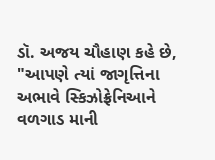ડૉ. અજય ચૌહાણ કહે છે, "આપણે ત્યાં જાગૃત્તિના અભાવે સ્કિઝોફ્રેનિઆને વળગાડ માની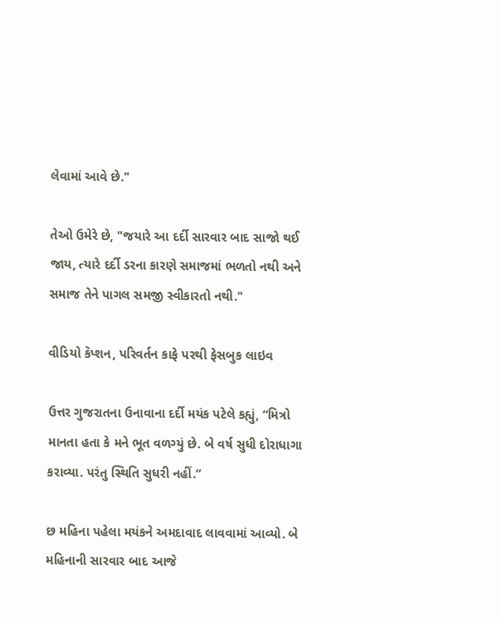લેવામાં આવે છે."

તેઓ ઉમેરે છે, "જયારે આ દર્દી સારવાર બાદ સાજો થઈ જાય, ત્યારે દર્દી ડરના કારણે સમાજમાં ભળતો નથી અને સમાજ તેને પાગલ સમજી સ્વીકારતો નથી."

વીડિયો કૅપ્શન, પરિવર્તન કાફે પરથી ફેસબુક લાઇવ

ઉત્તર ગુજરાતના ઉનાવાના દર્દી મયંક પટેલે કહ્યું, “મિત્રો માનતા હતા કે મને ભૂત વળગ્યું છે. બે વર્ષ સુધી દોરાધાગા કરાવ્યા. પરંતુ સ્થિતિ સુધરી નહીં.”

છ મહિના પહેલા મયંકને અમદાવાદ લાવવામાં આવ્યો. બે મહિનાની સારવાર બાદ આજે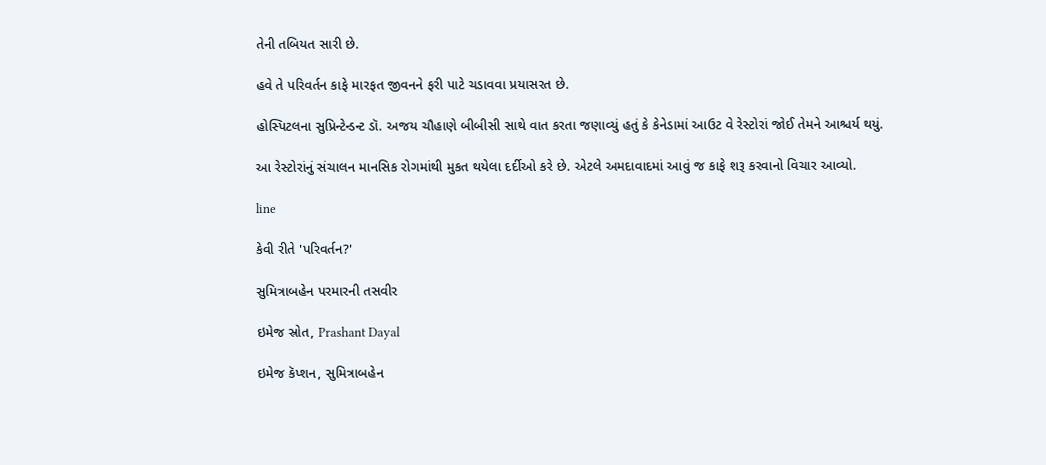તેની તબિયત સારી છે.

હવે તે પરિવર્તન કાફે મારફત જીવનને ફરી પાટે ચડાવવા પ્રયાસરત છે.

હોસ્પિટલના સુપ્રિન્ટેન્ડન્ટ ડૉ. અજય ચૌહાણે બીબીસી સાથે વાત કરતા જણાવ્યું હતું કે કેનેડામાં આઉટ વે રેસ્ટોરાં જોઈ તેમને આશ્ચર્ય થયું.

આ રેસ્ટોરાંનું સંચાલન માનસિક રોગમાંથી મુકત થયેલા દર્દીઓ કરે છે. એટલે અમદાવાદમાં આવું જ કાફે શરૂ કરવાનો વિચાર આવ્યો.

line

કેવી રીતે 'પરિવર્તન?'

સુમિત્રાબહેન પરમારની તસવીર

ઇમેજ સ્રોત, Prashant Dayal

ઇમેજ કૅપ્શન, સુમિત્રાબહેન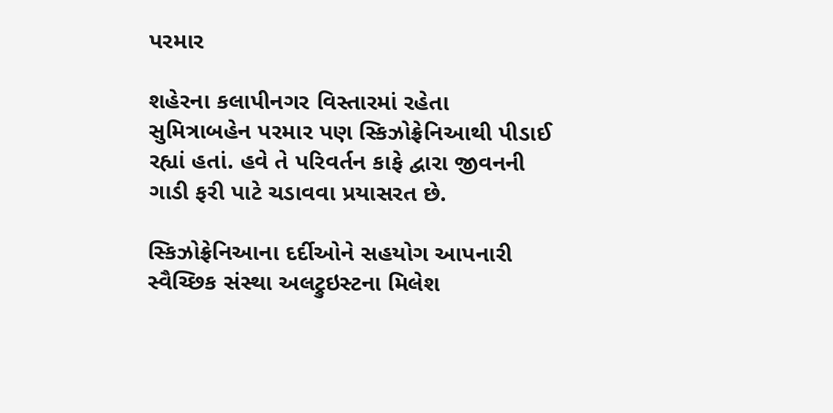પરમાર

શહેરના કલાપીનગર વિસ્તારમાં રહેતા સુમિત્રાબહેન પરમાર પણ સ્કિઝોફ્રેનિઆથી પીડાઈ રહ્યાં હતાં. હવે તે પરિવર્તન કાફે દ્વારા જીવનની ગાડી ફરી પાટે ચડાવવા પ્રયાસરત છે.

સ્કિઝોફ્રેનિઆના દર્દીઓને સહયોગ આપનારી સ્વૈચ્છિક સંસ્થા અલટ્રુઇસ્ટના મિલેશ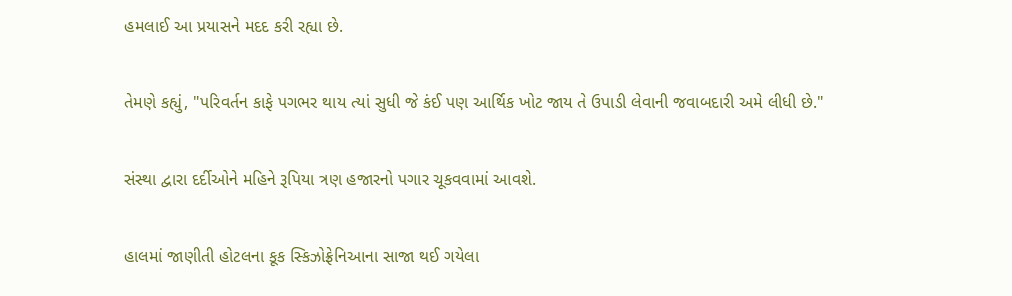હમલાઈ આ પ્રયાસને મદદ કરી રહ્યા છે.

તેમણે કહ્યું, "પરિવર્તન કાફે પગભર થાય ત્યાં સુધી જે કંઈ પણ આર્થિક ખોટ જાય તે ઉપાડી લેવાની જવાબદારી અમે લીધી છે."

સંસ્થા દ્વારા દર્દીઓને મહિને રૂપિયા ત્રણ હજારનો પગાર ચૂકવવામાં આવશે.

હાલમાં જાણીતી હોટલના કૂક સ્કિઝોફ્રેનિઆના સાજા થઈ ગયેલા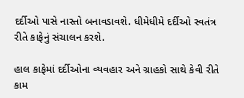દર્દીઓ પાસે નાસ્તો બનાવડાવશે. ધીમેધીમે દર્દીઓ સ્વતંત્ર રીતે કાફેનું સંચાલન કરશે.

હાલ કાફેમાં દર્દીઓના વ્યવહાર અને ગ્રાહકો સાથે કેવી રીતે કામ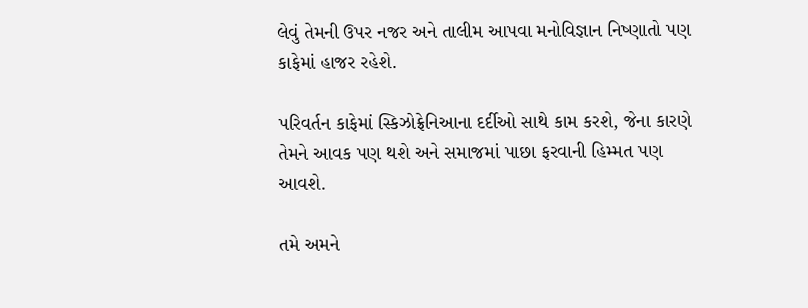લેવું તેમની ઉપર નજર અને તાલીમ આપવા મનોવિજ્ઞાન નિષ્ણાતો પણ કાફેમાં હાજર રહેશે.

પરિવર્તન કાફેમાં સ્કિઝોફ્રેનિઆના દર્દીઓ સાથે કામ કરશે, જેના કારણે તેમને આવક પણ થશે અને સમાજમાં પાછા ફરવાની હિમ્મત પણ આવશે.

તમે અમને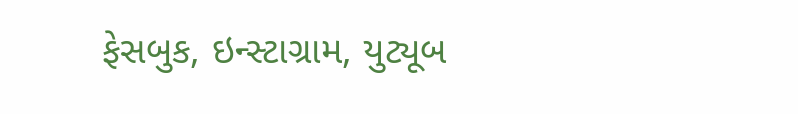ફેસબુક, ઇન્સ્ટાગ્રામ, યુટ્યૂબ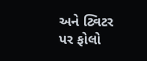અને ટ્વિટર પર ફોલો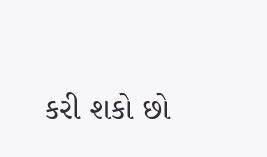કરી શકો છો